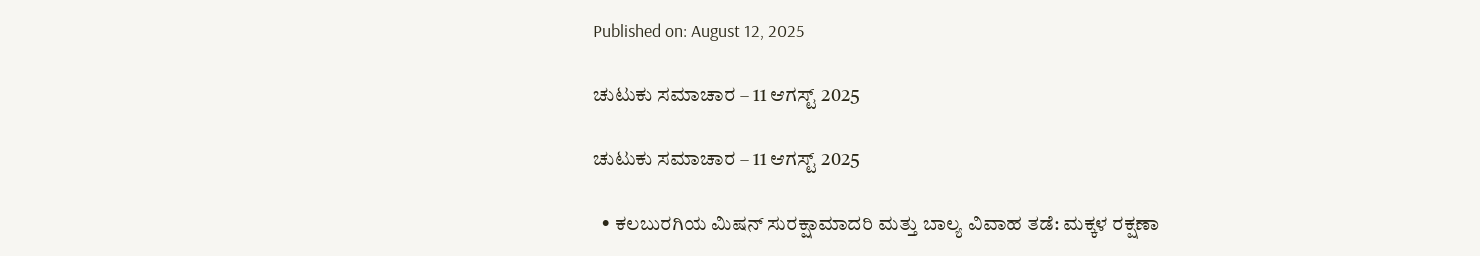Published on: August 12, 2025

ಚುಟುಕು ಸಮಾಚಾರ – 11 ಆಗಸ್ಟ್‌ 2025

ಚುಟುಕು ಸಮಾಚಾರ – 11 ಆಗಸ್ಟ್‌ 2025

  • ಕಲಬುರಗಿಯ ಮಿಷನ್ ಸುರಕ್ಷಾಮಾದರಿ ಮತ್ತು ಬಾಲ್ಯ ವಿವಾಹ ತಡೆ: ಮಕ್ಕಳ ರಕ್ಷಣಾ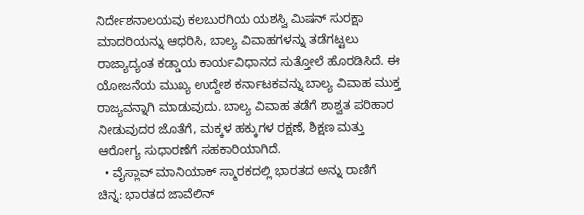ನಿರ್ದೇಶನಾಲಯವು ಕಲಬುರಗಿಯ ಯಶಸ್ವಿ ಮಿಷನ್ ಸುರಕ್ಷಾ ಮಾದರಿಯನ್ನು ಆಧರಿಸಿ, ಬಾಲ್ಯ ವಿವಾಹಗಳನ್ನು ತಡೆಗಟ್ಟಲು ರಾಜ್ಯಾದ್ಯಂತ ಕಡ್ಡಾಯ ಕಾರ್ಯವಿಧಾನದ ಸುತ್ತೋಲೆ ಹೊರಡಿಸಿದೆ. ಈ ಯೋಜನೆಯ ಮುಖ್ಯ ಉದ್ದೇಶ ಕರ್ನಾಟಕವನ್ನು ಬಾಲ್ಯ ವಿವಾಹ ಮುಕ್ತ ರಾಜ್ಯವನ್ನಾಗಿ ಮಾಡುವುದು. ಬಾಲ್ಯ ವಿವಾಹ ತಡೆಗೆ ಶಾಶ್ವತ ಪರಿಹಾರ ನೀಡುವುದರ ಜೊತೆಗೆ, ಮಕ್ಕಳ ಹಕ್ಕುಗಳ ರಕ್ಷಣೆ, ಶಿಕ್ಷಣ ಮತ್ತು ಆರೋಗ್ಯ ಸುಧಾರಣೆಗೆ ಸಹಕಾರಿಯಾಗಿದೆ.
  • ವೈಸ್ಲಾವ್ ಮಾನಿಯಾಕ್ ಸ್ಮಾರಕದಲ್ಲಿ ಭಾರತದ ಅನ್ನು ರಾಣಿಗೆ ಚಿನ್ನ: ಭಾರತದ ಜಾವೆಲಿನ್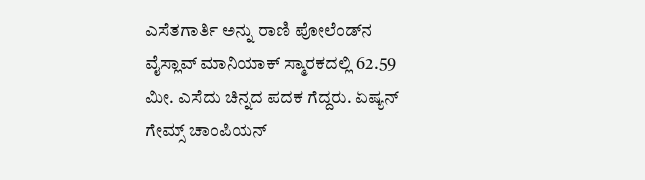ಎಸೆತಗಾರ್ತಿ ಅನ್ನು ರಾಣಿ ಪೋಲೆಂಡ್‌ನ ವೈಸ್ಲಾವ್ ಮಾನಿಯಾಕ್ ಸ್ಮಾರಕದಲ್ಲಿ 62.59 ಮೀ. ಎಸೆದು ಚಿನ್ನದ ಪದಕ ಗೆದ್ದರು. ಏಷ್ಯನ್ ಗೇಮ್ಸ್ ಚಾಂಪಿಯನ್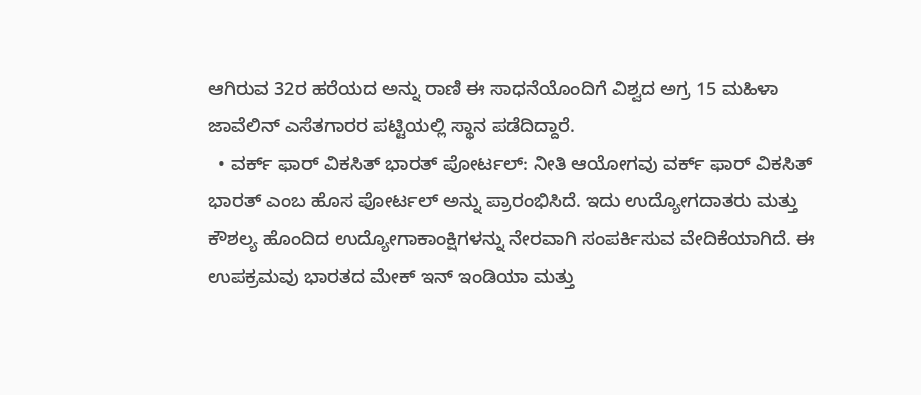ಆಗಿರುವ 32ರ ಹರೆಯದ ಅನ್ನು ರಾಣಿ ಈ ಸಾಧನೆಯೊಂದಿಗೆ ವಿಶ್ವದ ಅಗ್ರ 15 ಮಹಿಳಾ ಜಾವೆಲಿನ್ ಎಸೆತಗಾರರ ಪಟ್ಟಿಯಲ್ಲಿ ಸ್ಥಾನ ಪಡೆದಿದ್ದಾರೆ.
  • ವರ್ಕ್ ಫಾರ್ ವಿಕಸಿತ್ ಭಾರತ್ ಪೋರ್ಟಲ್: ನೀತಿ ಆಯೋಗವು ವರ್ಕ್ ಫಾರ್ ವಿಕಸಿತ್ ಭಾರತ್ ಎಂಬ ಹೊಸ ಪೋರ್ಟಲ್ ಅನ್ನು ಪ್ರಾರಂಭಿಸಿದೆ. ಇದು ಉದ್ಯೋಗದಾತರು ಮತ್ತು ಕೌಶಲ್ಯ ಹೊಂದಿದ ಉದ್ಯೋಗಾಕಾಂಕ್ಷಿಗಳನ್ನು ನೇರವಾಗಿ ಸಂಪರ್ಕಿಸುವ ವೇದಿಕೆಯಾಗಿದೆ. ಈ ಉಪಕ್ರಮವು ಭಾರತದ ಮೇಕ್ ಇನ್ ಇಂಡಿಯಾ ಮತ್ತು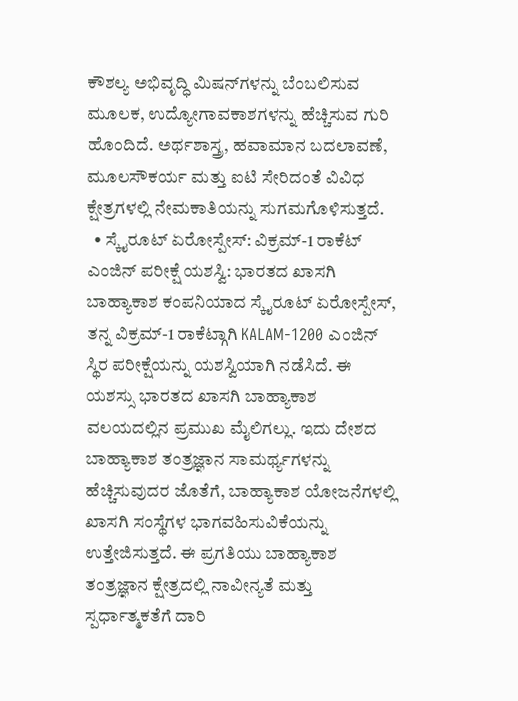ಕೌಶಲ್ಯ ಅಭಿವೃದ್ಧಿ ಮಿಷನ್‌ಗಳನ್ನು ಬೆಂಬಲಿಸುವ ಮೂಲಕ, ಉದ್ಯೋಗಾವಕಾಶಗಳನ್ನು ಹೆಚ್ಚಿಸುವ ಗುರಿ ಹೊಂದಿದೆ. ಅರ್ಥಶಾಸ್ತ್ರ, ಹವಾಮಾನ ಬದಲಾವಣೆ, ಮೂಲಸೌಕರ್ಯ ಮತ್ತು ಐಟಿ ಸೇರಿದಂತೆ ವಿವಿಧ ಕ್ಷೇತ್ರಗಳಲ್ಲಿ ನೇಮಕಾತಿಯನ್ನು ಸುಗಮಗೊಳಿಸುತ್ತದೆ.
  • ಸ್ಕೈರೂಟ್ ಏರೋಸ್ಪೇಸ್: ವಿಕ್ರಮ್-1 ರಾಕೆಟ್ ಎಂಜಿನ್ ಪರೀಕ್ಷೆ ಯಶಸ್ವಿ: ಭಾರತದ ಖಾಸಗಿ ಬಾಹ್ಯಾಕಾಶ ಕಂಪನಿಯಾದ ಸ್ಕೈರೂಟ್ ಏರೋಸ್ಪೇಸ್, ತನ್ನ ವಿಕ್ರಮ್-1 ರಾಕೆಟ್ಗಾಗಿ KALAM-1200 ಎಂಜಿನ್ ಸ್ಥಿರ ಪರೀಕ್ಷೆಯನ್ನು ಯಶಸ್ವಿಯಾಗಿ ನಡೆಸಿದೆ. ಈ ಯಶಸ್ಸು ಭಾರತದ ಖಾಸಗಿ ಬಾಹ್ಯಾಕಾಶ ವಲಯದಲ್ಲಿನ ಪ್ರಮುಖ ಮೈಲಿಗಲ್ಲು. ಇದು ದೇಶದ ಬಾಹ್ಯಾಕಾಶ ತಂತ್ರಜ್ಞಾನ ಸಾಮರ್ಥ್ಯಗಳನ್ನು ಹೆಚ್ಚಿಸುವುದರ ಜೊತೆಗೆ, ಬಾಹ್ಯಾಕಾಶ ಯೋಜನೆಗಳಲ್ಲಿ ಖಾಸಗಿ ಸಂಸ್ಥೆಗಳ ಭಾಗವಹಿಸುವಿಕೆಯನ್ನು ಉತ್ತೇಜಿಸುತ್ತದೆ. ಈ ಪ್ರಗತಿಯು ಬಾಹ್ಯಾಕಾಶ ತಂತ್ರಜ್ಞಾನ ಕ್ಷೇತ್ರದಲ್ಲಿ ನಾವೀನ್ಯತೆ ಮತ್ತು ಸ್ಪರ್ಧಾತ್ಮಕತೆಗೆ ದಾರಿ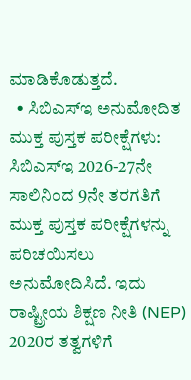ಮಾಡಿಕೊಡುತ್ತದೆ.
  • ಸಿಬಿಎಸ್‌ಇ ಅನುಮೋದಿತ ಮುಕ್ತ ಪುಸ್ತಕ ಪರೀಕ್ಷೆಗಳು: ಸಿಬಿಎಸ್‌ಇ 2026-27ನೇ ಸಾಲಿನಿಂದ 9ನೇ ತರಗತಿಗೆ ಮುಕ್ತ ಪುಸ್ತಕ ಪರೀಕ್ಷೆಗಳನ್ನು ಪರಿಚಯಿಸಲು ಅನುಮೋದಿಸಿದೆ. ಇದು ರಾಷ್ಟ್ರೀಯ ಶಿಕ್ಷಣ ನೀತಿ (NEP) 2020ರ ತತ್ವಗಳಿಗೆ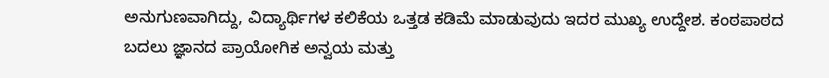ಅನುಗುಣವಾಗಿದ್ದು, ವಿದ್ಯಾರ್ಥಿಗಳ ಕಲಿಕೆಯ ಒತ್ತಡ ಕಡಿಮೆ ಮಾಡುವುದು ಇದರ ಮುಖ್ಯ ಉದ್ದೇಶ. ಕಂಠಪಾಠದ ಬದಲು ಜ್ಞಾನದ ಪ್ರಾಯೋಗಿಕ ಅನ್ವಯ ಮತ್ತು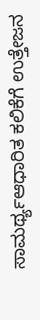ಸಾಮರ್ಥ್ಯಆಧಾರಿತ ಕಲಿಕೆಗೆ ಉತ್ತೇಜನ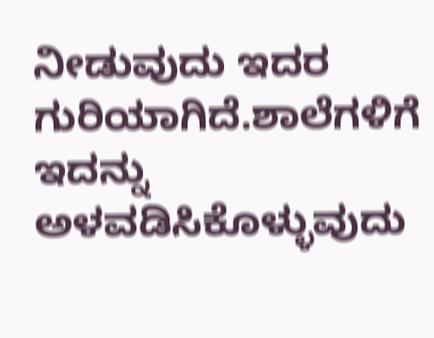ನೀಡುವುದು ಇದರ ಗುರಿಯಾಗಿದೆ.ಶಾಲೆಗಳಿಗೆ ಇದನ್ನು ಅಳವಡಿಸಿಕೊಳ್ಳುವುದು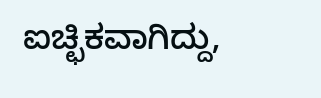ಐಚ್ಛಿಕವಾಗಿದ್ದು,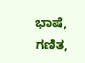ಭಾಷೆ, ಗಣಿತ,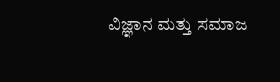ವಿಜ್ಞಾನ ಮತ್ತು ಸಮಾಜ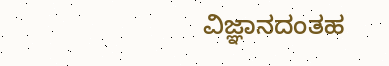ವಿಜ್ಞಾನದಂತಹ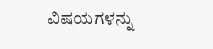ವಿಷಯಗಳನ್ನು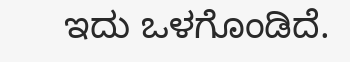ಇದು ಒಳಗೊಂಡಿದೆ.